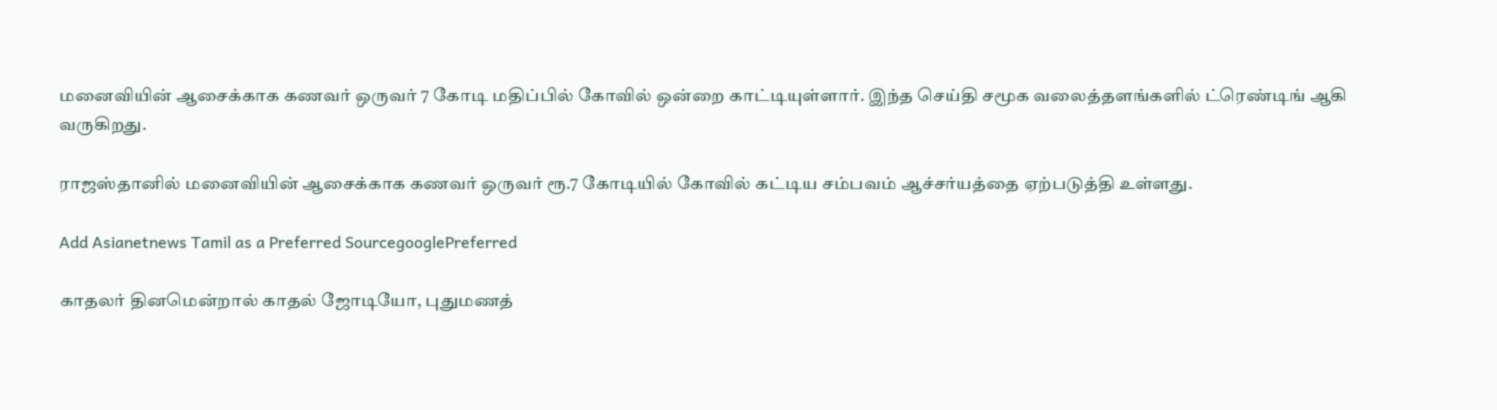மனைவியின் ஆசைக்காக கணவர் ஒருவர் 7 கோடி மதிப்பில் கோவில் ஒன்றை காட்டியுள்ளார். இந்த செய்தி சமூக வலைத்தளங்களில் ட்ரெண்டிங் ஆகி வருகிறது.

ராஜஸ்தானில் மனைவியின் ஆசைக்காக கணவர் ஒருவர் ரூ.7 கோடியில் கோவில் கட்டிய சம்பவம் ஆச்சர்யத்தை ஏற்படுத்தி உள்ளது.

Add Asianetnews Tamil as a Preferred SourcegooglePreferred

காதலர் தினமென்றால் காதல் ஜோடியோ, புதுமணத்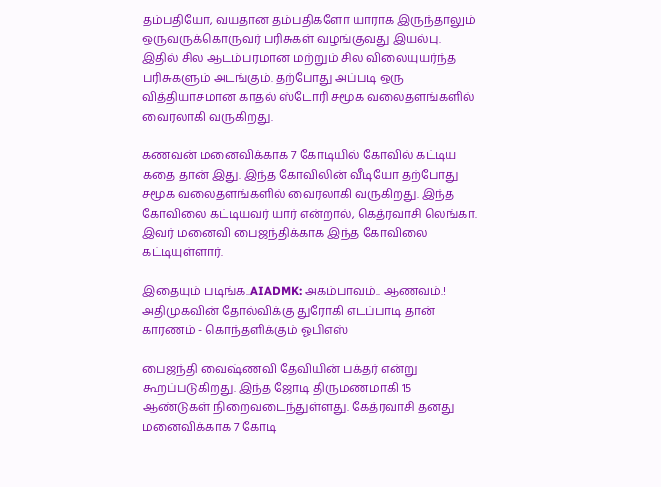தம்பதியோ, வயதான தம்பதிகளோ யாராக இருந்தாலும் ஒருவருக்கொருவர் பரிசுகள் வழங்குவது இயல்பு. இதில் சில ஆடம்பரமான மற்றும் சில விலையுயர்ந்த பரிசுகளும் அடங்கும். தற்போது அப்படி ஒரு வித்தியாசமான காதல் ஸ்டோரி சமூக வலைதளங்களில் வைரலாகி வருகிறது.

கணவன் மனைவிக்காக 7 கோடியில் கோவில் கட்டிய கதை தான் இது. இந்த கோவிலின் வீடியோ தற்போது சமூக வலைதளங்களில் வைரலாகி வருகிறது. இந்த கோவிலை கட்டியவர் யார் என்றால், கெத்ரவாசி லெங்கா. இவர் மனைவி பைஜந்திக்காக இந்த கோவிலை கட்டியுள்ளார்.

இதையும் படிங்க..AIADMK: அகம்பாவம்.. ஆணவம்.! அதிமுகவின் தோல்விக்கு துரோகி எடப்பாடி தான் காரணம் - கொந்தளிக்கும் ஓபிஎஸ்

பைஜந்தி வைஷ்ணவி தேவியின் பக்தர் என்று கூறப்படுகிறது. இந்த ஜோடி திருமணமாகி 15 ஆண்டுகள் நிறைவடைந்துள்ளது. கேத்ரவாசி தனது மனைவிக்காக 7 கோடி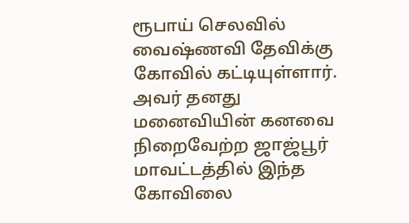ரூபாய் செலவில் வைஷ்ணவி தேவிக்கு கோவில் கட்டியுள்ளார். அவர் தனது மனைவியின் கனவை நிறைவேற்ற ஜாஜ்பூர் மாவட்டத்தில் இந்த கோவிலை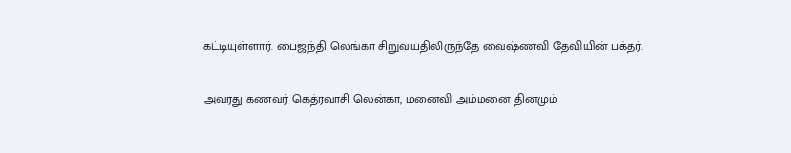கட்டியுள்ளார். பைஜந்தி லெங்கா சிறுவயதிலிருந்தே வைஷ்ணவி தேவியின் பக்தர்.

அவரது கணவர் கெத்ரவாசி லென்கா, மனைவி அம்மனை தினமும்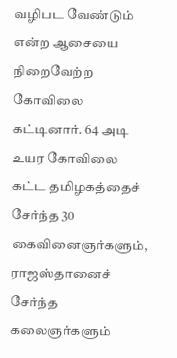வழிபட வேண்டும் என்ற ஆசையை நிறைவேற்ற கோவிலை கட்டினார். 64 அடி உயர கோவிலை கட்ட தமிழகத்தைச் சேர்ந்த 30 கைவினைஞர்களும், ராஜஸ்தானைச் சேர்ந்த கலைஞர்களும்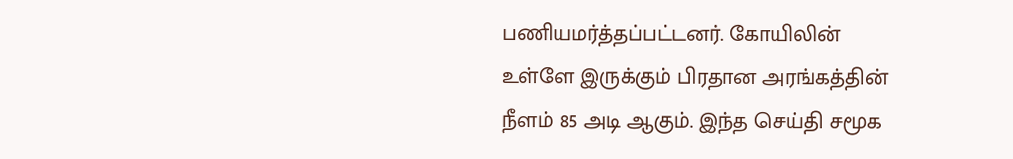பணியமர்த்தப்பட்டனர். கோயிலின் உள்ளே இருக்கும் பிரதான அரங்கத்தின் நீளம் 85 அடி ஆகும். இந்த செய்தி சமூக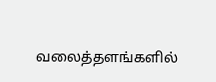வலைத்தளங்களில்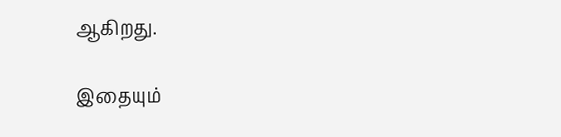ஆகிறது.

இதையும்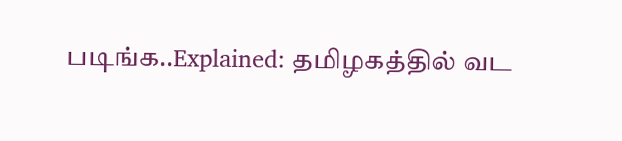படிங்க..Explained: தமிழகத்தில் வட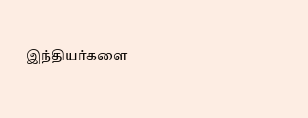இந்தியர்களை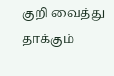குறி வைத்து தாக்கும்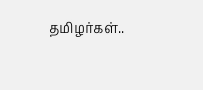தமிழர்கள்..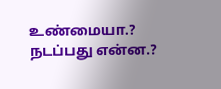உண்மையா.? நடப்பது என்ன.?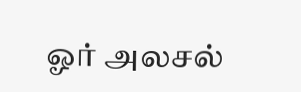ஓர் அலசல்